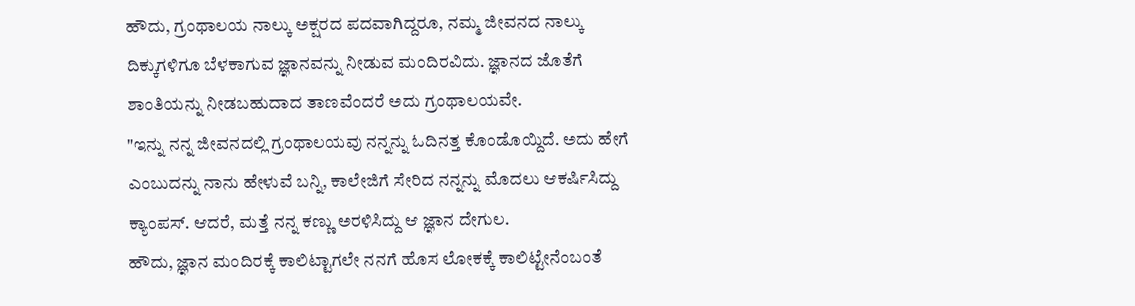ಹೌದು, ಗ್ರಂಥಾಲಯ ನಾಲ್ಕು ಅಕ್ಷರದ ಪದವಾಗಿದ್ದರೂ, ನಮ್ಮ ಜೀವನದ ನಾಲ್ಕು ದಿಕ್ಕುಗಳಿಗೂ ಬೆಳಕಾಗುವ ಜ್ಞಾನವನ್ನು ನೀಡುವ ಮಂದಿರವಿದು. ಜ್ಞಾನದ ಜೊತೆಗೆ ಶಾಂತಿಯನ್ನು ನೀಡಬಹುದಾದ ತಾಣವೆಂದರೆ ಅದು ಗ್ರಂಥಾಲಯವೇ.
"ಇನ್ನು ನನ್ನ ಜೀವನದಲ್ಲಿ ಗ್ರಂಥಾಲಯವು ನನ್ನನ್ನು ಓದಿನತ್ತ ಕೊಂಡೊಯ್ದಿದೆ. ಅದು ಹೇಗೆ ಎಂಬುದನ್ನು ನಾನು ಹೇಳುವೆ ಬನ್ನಿ, ಕಾಲೇಜಿಗೆ ಸೇರಿದ ನನ್ನನ್ನು ಮೊದಲು ಆಕರ್ಷಿಸಿದ್ದು ಕ್ಯಾಂಪಸ್. ಆದರೆ, ಮತ್ತೆ ನನ್ನ ಕಣ್ಣು ಅರಳಿಸಿದ್ದು ಆ ಜ್ಞಾನ ದೇಗುಲ.
ಹೌದು, ಜ್ಞಾನ ಮಂದಿರಕ್ಕೆ ಕಾಲಿಟ್ಟಾಗಲೇ ನನಗೆ ಹೊಸ ಲೋಕಕ್ಕೆ ಕಾಲಿಟ್ಟೇನೆಂಬಂತೆ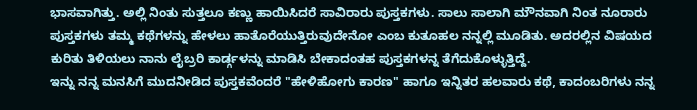ಭಾಸವಾಗಿತ್ತು. ಅಲ್ಲಿ ನಿಂತು ಸುತ್ತಲೂ ಕಣ್ಣು ಹಾಯಿಸಿದರೆ ಸಾವಿರಾರು ಪುಸ್ತಕಗಳು. ಸಾಲು ಸಾಲಾಗಿ ಮೌನವಾಗಿ ನಿಂತ ನೂರಾರು ಪುಸ್ತಕಗಳು ತಮ್ಮ ಕಥೆಗಳನ್ನು ಹೇಳಲು ಹಾತೊರೆಯುತ್ತಿರುವುದೇನೋ ಎಂಬ ಕುತೂಹಲ ನನ್ನಲ್ಲಿ ಮೂಡಿತು. ಅದರಲ್ಲಿನ ವಿಷಯದ ಕುರಿತು ತಿಳಿಯಲು ನಾನು ಲೈಬ್ರರಿ ಕಾರ್ಡ್ಗಳನ್ನು ಮಾಡಿಸಿ ಬೇಕಾದಂತಹ ಪುಸ್ತಕಗಳನ್ನ ತೆಗೆದುಕೊಳ್ಳುತ್ತಿದ್ದೆ.
ಇನ್ನು ನನ್ನ ಮನಸಿಗೆ ಮುದನೀಡಿದ ಪುಸ್ತಕವೆಂದರೆ "ಹೇಳಿಹೋಗು ಕಾರಣ" ಹಾಗೂ ಇನ್ನಿತರ ಹಲವಾರು ಕಥೆ, ಕಾದಂಬರಿಗಳು ನನ್ನ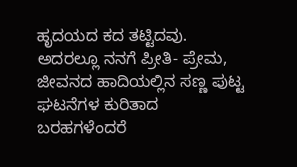ಹೃದಯದ ಕದ ತಟ್ಟಿದವು. ಅದರಲ್ಲೂ ನನಗೆ ಪ್ರೀತಿ- ಪ್ರೇಮ, ಜೀವನದ ಹಾದಿಯಲ್ಲಿನ ಸಣ್ಣ ಪುಟ್ಟ ಘಟನೆಗಳ ಕುರಿತಾದ ಬರಹಗಳೆಂದರೆ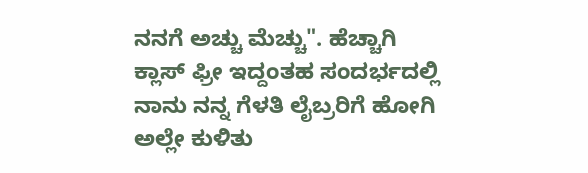ನನಗೆ ಅಚ್ಚು ಮೆಚ್ಚು". ಹೆಚ್ಚಾಗಿ ಕ್ಲಾಸ್ ಫ್ರೀ ಇದ್ದಂತಹ ಸಂದರ್ಭದಲ್ಲಿ ನಾನು ನನ್ನ ಗೆಳತಿ ಲೈಬ್ರರಿಗೆ ಹೋಗಿ ಅಲ್ಲೇ ಕುಳಿತು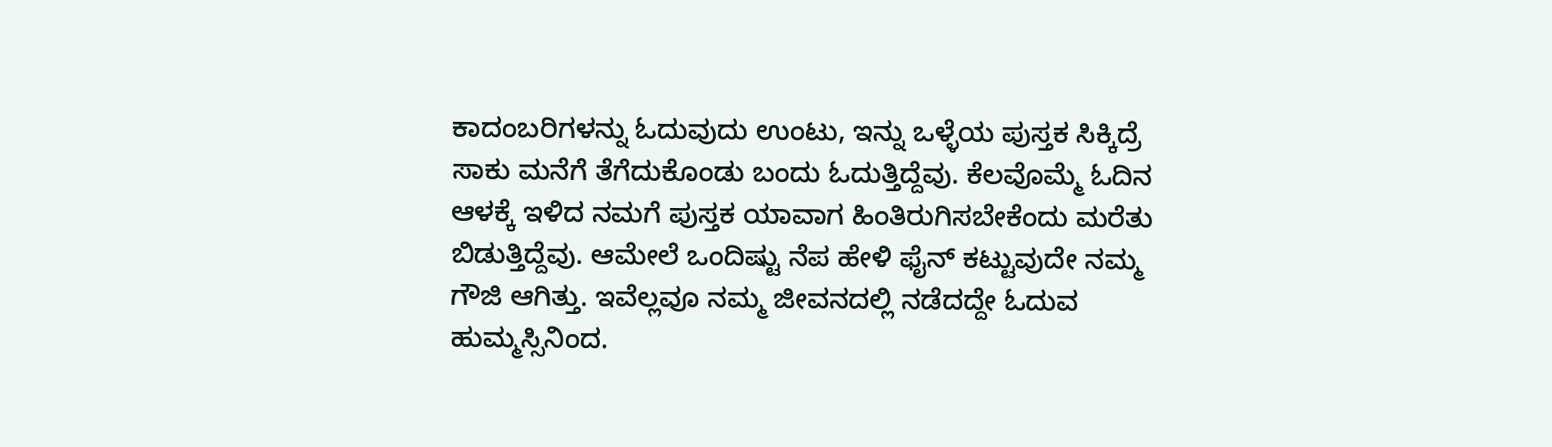ಕಾದಂಬರಿಗಳನ್ನು ಓದುವುದು ಉಂಟು, ಇನ್ನು ಒಳ್ಳೆಯ ಪುಸ್ತಕ ಸಿಕ್ಕಿದ್ರೆ ಸಾಕು ಮನೆಗೆ ತೆಗೆದುಕೊಂಡು ಬಂದು ಓದುತ್ತಿದ್ದೆವು. ಕೆಲವೊಮ್ಮೆ ಓದಿನ ಆಳಕ್ಕೆ ಇಳಿದ ನಮಗೆ ಪುಸ್ತಕ ಯಾವಾಗ ಹಿಂತಿರುಗಿಸಬೇಕೆಂದು ಮರೆತು ಬಿಡುತ್ತಿದ್ದೆವು. ಆಮೇಲೆ ಒಂದಿಷ್ಟು ನೆಪ ಹೇಳಿ ಫೈನ್ ಕಟ್ಟುವುದೇ ನಮ್ಮ ಗೌಜಿ ಆಗಿತ್ತು. ಇವೆಲ್ಲವೂ ನಮ್ಮ ಜೀವನದಲ್ಲಿ ನಡೆದದ್ದೇ ಓದುವ ಹುಮ್ಮಸ್ಸಿನಿಂದ.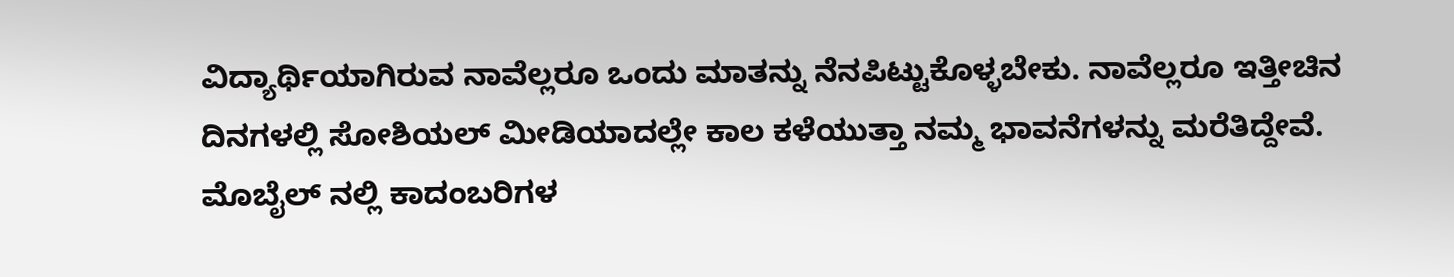ವಿದ್ಯಾರ್ಥಿಯಾಗಿರುವ ನಾವೆಲ್ಲರೂ ಒಂದು ಮಾತನ್ನು ನೆನಪಿಟ್ಟುಕೊಳ್ಳಬೇಕು. ನಾವೆಲ್ಲರೂ ಇತ್ತೀಚಿನ ದಿನಗಳಲ್ಲಿ ಸೋಶಿಯಲ್ ಮೀಡಿಯಾದಲ್ಲೇ ಕಾಲ ಕಳೆಯುತ್ತಾ ನಮ್ಮ ಭಾವನೆಗಳನ್ನು ಮರೆತಿದ್ದೇವೆ. ಮೊಬೈಲ್ ನಲ್ಲಿ ಕಾದಂಬರಿಗಳ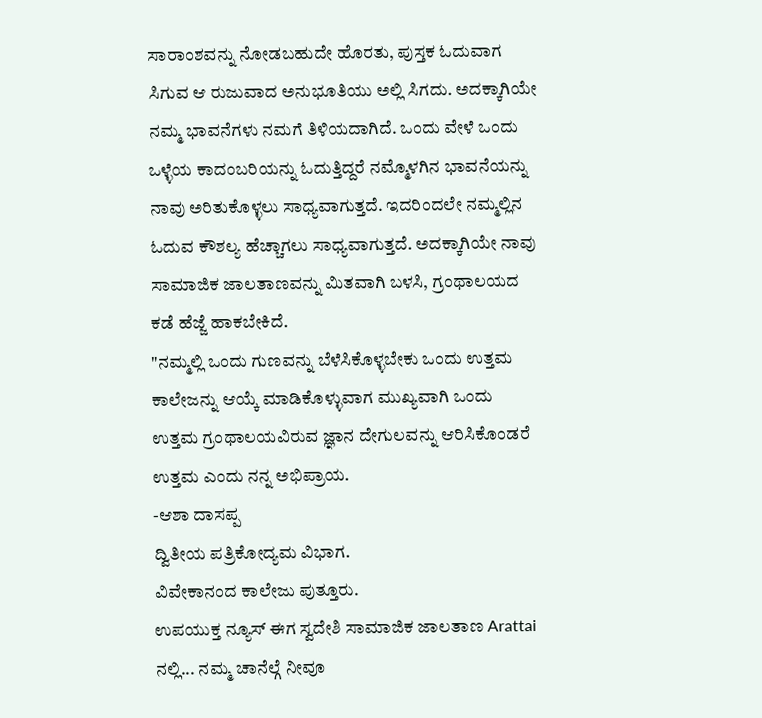ಸಾರಾಂಶವನ್ನು ನೋಡಬಹುದೇ ಹೊರತು, ಪುಸ್ತಕ ಓದುವಾಗ ಸಿಗುವ ಆ ರುಜುವಾದ ಅನುಭೂತಿಯು ಅಲ್ಲಿ ಸಿಗದು. ಅದಕ್ಕಾಗಿಯೇ ನಮ್ಮ ಭಾವನೆಗಳು ನಮಗೆ ತಿಳಿಯದಾಗಿದೆ. ಒಂದು ವೇಳೆ ಒಂದು ಒಳ್ಳೆಯ ಕಾದಂಬರಿಯನ್ನು ಓದುತ್ತಿದ್ದರೆ ನಮ್ಮೊಳಗಿನ ಭಾವನೆಯನ್ನು ನಾವು ಅರಿತುಕೊಳ್ಳಲು ಸಾಧ್ಯವಾಗುತ್ತದೆ. ಇದರಿಂದಲೇ ನಮ್ಮಲ್ಲಿನ ಓದುವ ಕೌಶಲ್ಯ ಹೆಚ್ಚಾಗಲು ಸಾಧ್ಯವಾಗುತ್ತದೆ. ಅದಕ್ಕಾಗಿಯೇ ನಾವು ಸಾಮಾಜಿಕ ಜಾಲತಾಣವನ್ನು ಮಿತವಾಗಿ ಬಳಸಿ, ಗ್ರಂಥಾಲಯದ ಕಡೆ ಹೆಜ್ಜೆ ಹಾಕಬೇಕಿದೆ.
"ನಮ್ಮಲ್ಲಿ ಒಂದು ಗುಣವನ್ನು ಬೆಳೆಸಿಕೊಳ್ಳಬೇಕು ಒಂದು ಉತ್ತಮ ಕಾಲೇಜನ್ನು ಆಯ್ಕೆ ಮಾಡಿಕೊಳ್ಳುವಾಗ ಮುಖ್ಯವಾಗಿ ಒಂದು ಉತ್ತಮ ಗ್ರಂಥಾಲಯವಿರುವ ಜ್ಞಾನ ದೇಗುಲವನ್ನು ಆರಿಸಿಕೊಂಡರೆ ಉತ್ತಮ ಎಂದು ನನ್ನ ಅಭಿಪ್ರಾಯ.
-ಆಶಾ ದಾಸಪ್ಪ
ದ್ವಿತೀಯ ಪತ್ರಿಕೋದ್ಯಮ ವಿಭಾಗ.
ವಿವೇಕಾನಂದ ಕಾಲೇಜು ಪುತ್ತೂರು.
ಉಪಯುಕ್ತ ನ್ಯೂಸ್ ಈಗ ಸ್ವದೇಶಿ ಸಾಮಾಜಿಕ ಜಾಲತಾಣ Arattai ನಲ್ಲಿ... ನಮ್ಮ ಚಾನೆಲ್ಗೆ ನೀವೂ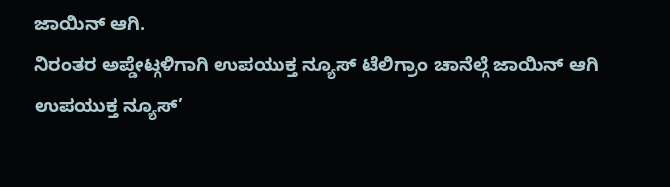ಜಾಯಿನ್ ಆಗಿ.
ನಿರಂತರ ಅಪ್ಡೇಟ್ಗಳಿಗಾಗಿ ಉಪಯುಕ್ತ ನ್ಯೂಸ್ ಟೆಲಿಗ್ರಾಂ ಚಾನೆಲ್ಗೆ ಜಾಯಿನ್ ಆಗಿ
ಉಪಯುಕ್ತ ನ್ಯೂಸ್’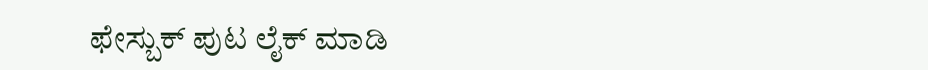ಫೇಸ್ಬುಕ್ ಪುಟ ಲೈಕ್ ಮಾಡಿ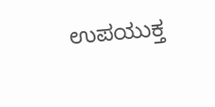ಉಪಯುಕ್ತ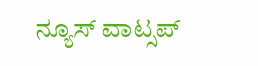ನ್ಯೂಸ್ ವಾಟ್ಸಪ್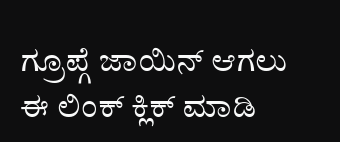ಗ್ರೂಪ್ಗೆ ಜಾಯಿನ್ ಆಗಲು ಈ ಲಿಂಕ್ ಕ್ಲಿಕ್ ಮಾಡಿ